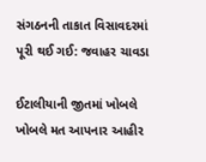સંગઠનની તાકાત વિસાવદરમાં પૂરી થઈ ગઈ: જવાહર ચાવડા

ઈટાલીયાની જીતમાં ખોબલે ખોબલે મત આપનાર આહીર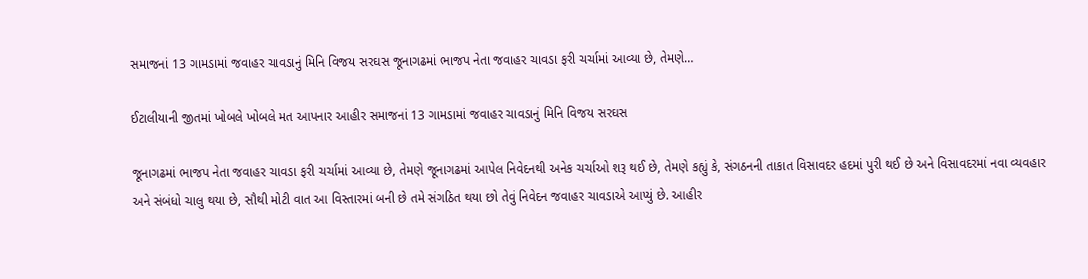સમાજનાં 13 ગામડામાં જવાહર ચાવડાનું મિનિ વિજય સરઘસ જૂનાગઢમાં ભાજપ નેતા જવાહર ચાવડા ફરી ચર્ચામાં આવ્યા છે, તેમણે…

ઈટાલીયાની જીતમાં ખોબલે ખોબલે મત આપનાર આહીર સમાજનાં 13 ગામડામાં જવાહર ચાવડાનું મિનિ વિજય સરઘસ

જૂનાગઢમાં ભાજપ નેતા જવાહર ચાવડા ફરી ચર્ચામાં આવ્યા છે, તેમણે જૂનાગઢમાં આપેલ નિવેદનથી અનેક ચર્ચાઓ શરૂ થઈ છે, તેમણે કહ્યું કે, સંગઠનની તાકાત વિસાવદર હદમાં પુરી થઈ છે અને વિસાવદરમાં નવા વ્યવહાર અને સંબંધો ચાલુ થયા છે, સૌથી મોટી વાત આ વિસ્તારમાં બની છે તમે સંગઠિત થયા છો તેવું નિવેદન જવાહર ચાવડાએ આપ્યું છે. આહીર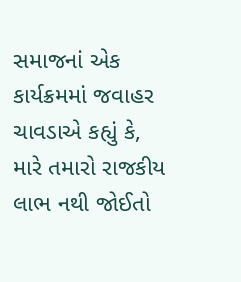સમાજનાં એક કાર્યક્રમમાં જવાહર ચાવડાએ કહ્યું કે, મારે તમારો રાજકીય લાભ નથી જોઈતો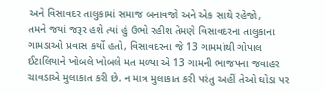અને વિસાવદર તાલુકામાં સમાજ બનાવજો અને એક સાથે રહેજો,
તમને જયાં જરૂર હશે ત્યાં હું ઉભો રહીશ તેમણે વિસાવદરના તાલુકાના ગામડાઓ પ્રવાસ કર્યો હતો, વિસાવદરના જે 13 ગામમાંથી ગોપાલ ઈટાલિયાને ખોબલે ખોબલે મત મળ્યા એ 13 ગામની ભાજપના જવાહર ચાવડાએ મુલાકાત કરી છે. ન માત્ર મુલાકાત કરી પરંતુ અહીં તેઓ ઘોડા પર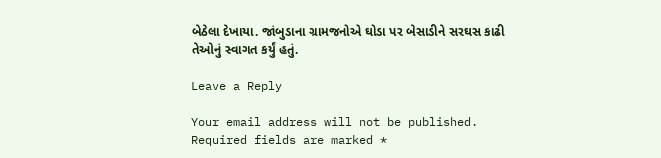બેઠેલા દેખાયા. જાંબુડાના ગ્રામજનોએ ઘોડા પર બેસાડીને સરઘસ કાઢી તેઓનું સ્વાગત કર્યું હતું.

Leave a Reply

Your email address will not be published. Required fields are marked *